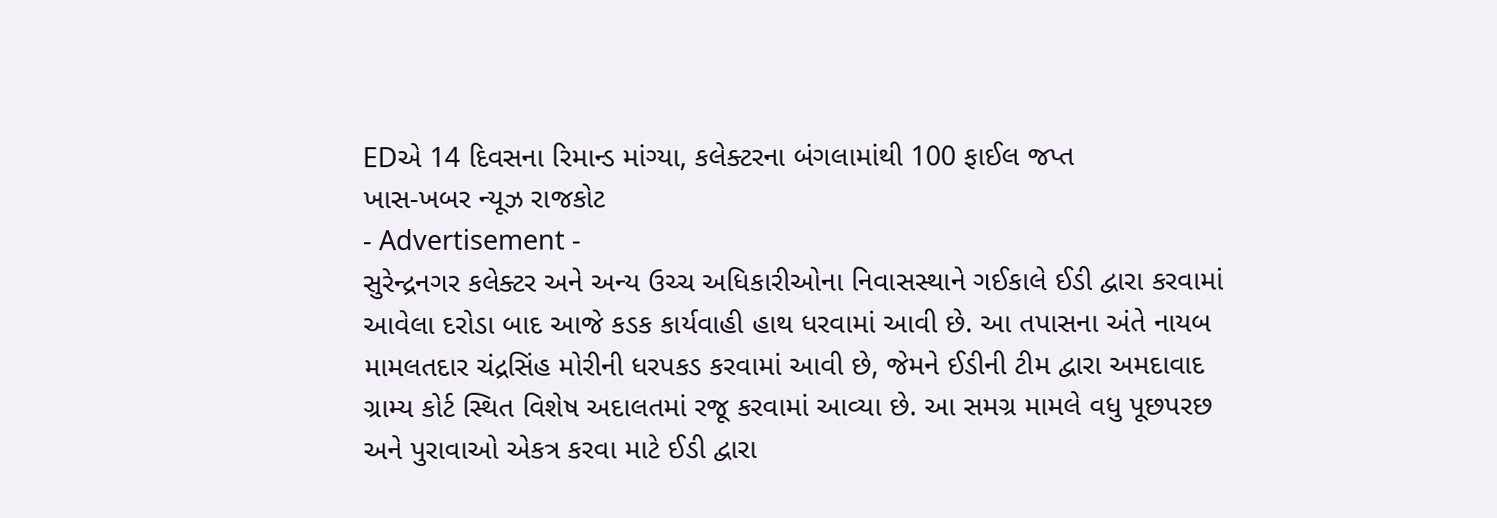EDએ 14 દિવસના રિમાન્ડ માંગ્યા, કલેક્ટરના બંગલામાંથી 100 ફાઈલ જપ્ત
ખાસ-ખબર ન્યૂઝ રાજકોટ
- Advertisement -
સુરેન્દ્રનગર કલેક્ટર અને અન્ય ઉચ્ચ અધિકારીઓના નિવાસસ્થાને ગઈકાલે ઈડી દ્વારા કરવામાં આવેલા દરોડા બાદ આજે કડક કાર્યવાહી હાથ ધરવામાં આવી છે. આ તપાસના અંતે નાયબ મામલતદાર ચંદ્રસિંહ મોરીની ધરપકડ કરવામાં આવી છે, જેમને ઈડીની ટીમ દ્વારા અમદાવાદ ગ્રામ્ય કોર્ટ સ્થિત વિશેષ અદાલતમાં રજૂ કરવામાં આવ્યા છે. આ સમગ્ર મામલે વધુ પૂછપરછ અને પુરાવાઓ એકત્ર કરવા માટે ઈડી દ્વારા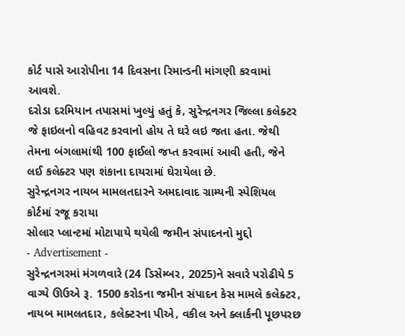કોર્ટ પાસે આરોપીના 14 દિવસના રિમાન્ડની માંગણી કરવામાં આવશે.
દરોડા દરમિયાન તપાસમાં ખુલ્યું હતું કે, સુરેન્દ્રનગર જિલ્લા કલેક્ટર જે ફાઇલનો વહિવટ કરવાનો હોય તે ઘરે લઇ જતા હતા. જેથી તેમના બંગલામાંથી 100 ફાઈલો જપ્ત કરવામાં આવી હતી, જેને લઈ કલેક્ટર પણ શંકાના દાયરામાં ઘેરાયેલા છે.
સુરેન્દ્રનગર નાયબ મામલતદારને અમદાવાદ ગ્રામ્યની સ્પેશિયલ કોર્ટમાં રજૂ કરાયા
સોલાર પ્લાન્ટમાં મોટાપાયે થયેલી જમીન સંપાદનનો મુદ્દો
- Advertisement -
સુરેન્દ્રનગરમાં મંગળવારે (24 ડિસેમ્બર, 2025)ને સવારે પરોઢીયે 5 વાગ્યે ઊઉએ રૂ. 1500 કરોડના જમીન સંપાદન કેસ મામલે કલેક્ટર, નાયબ મામલતદાર, કલેક્ટરના પીએ, વકીલ અને ક્લાર્કની પૂછપરછ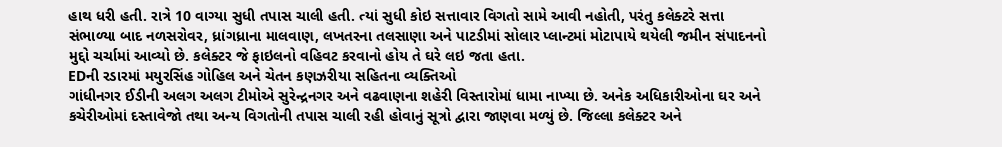હાથ ધરી હતી. રાત્રે 10 વાગ્યા સુધી તપાસ ચાલી હતી. ત્યાં સુધી કોઇ સત્તાવાર વિગતો સામે આવી નહોતી, પરંતુ કલેક્ટરે સત્તા સંભાળ્યા બાદ નળસરોવર, ધ્રાંગધ્રાના માલવાણ, લખતરના તલસાણા અને પાટડીમાં સોલાર પ્લાન્ટમાં મોટાપાયે થયેલી જમીન સંપાદનનો મુદ્દો ચર્ચામાં આવ્યો છે. કલેક્ટર જે ફાઇલનો વહિવટ કરવાનો હોય તે ઘરે લઇ જતા હતા.
EDની રડારમાં મયુરસિંહ ગોહિલ અને ચેતન કણઝરીયા સહિતના વ્યક્તિઓ
ગાંધીનગર ઈડીની અલગ અલગ ટીમોએ સુરેન્દ્રનગર અને વઢવાણના શહેરી વિસ્તારોમાં ધામા નાખ્યા છે. અનેક અધિકારીઓના ઘર અને કચેરીઓમાં દસ્તાવેજો તથા અન્ય વિગતોની તપાસ ચાલી રહી હોવાનું સૂત્રો દ્વારા જાણવા મળ્યું છે. જિલ્લા કલેક્ટર અને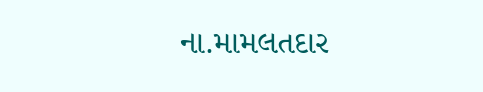ના.મામલતદાર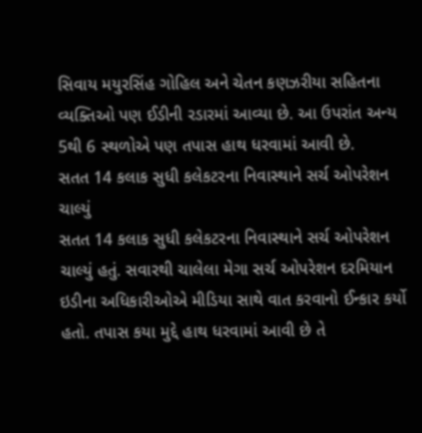સિવાય મયુરસિંહ ગોહિલ અને ચેતન કણઝરીયા સહિતના વ્યક્તિઓ પણ ઈડીની રડારમાં આવ્યા છે. આ ઉપરાંત અન્ય 5થી 6 સ્થળોએ પણ તપાસ હાથ ધરવામાં આવી છે.
સતત 14 કલાક સુધી કલેકટરના નિવાસ્થાને સર્ચ ઓપરેશન ચાલ્યું
સતત 14 કલાક સુધી કલેકટરના નિવાસ્થાને સર્ચ ઓપરેશન ચાલ્યું હતું. સવારથી ચાલેલા મેગા સર્ચ ઓપરેશન દરમિયાન ઇડીના અધિકારીઓએ મીડિયા સાથે વાત કરવાનો ઈન્કાર કર્યો હતો. તપાસ કયા મુદ્દે હાથ ધરવામાં આવી છે તે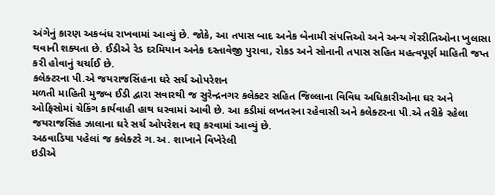અંગેનું કારણ અકબંધ રાખવામાં આવ્યું છે. જોકે, આ તપાસ બાદ અનેક બેનામી સંપત્તિઓ અને અન્ય ગેરરીતિઓના ખુલાસા થવાની શક્યતા છે. ઈડીએ રેડ દરમિયાન અનેક દસ્તાવેજી પુરાવા, રોકડ અને સોનાની તપાસ સહિત મહત્વપૂર્ણ માહિતી જપ્ત કરી હોવાનું ચર્ચાઈ છે.
કલેક્ટરના પી.એ જયરાજસિંહના ઘરે સર્ચ ઓપરેશન
મળતી માહિતી મુજબ ઈડી દ્વારા સવારથી જ સુરેન્દ્રનગર કલેક્ટર સહિત જિલ્લાના વિવિધ અધિકારીઓના ઘર અને ઓફિસોમાં ચેકિંગ કાર્યવાહી હાથ ધરવામાં આવી છે. આ કડીમાં લખતરના રહેવાસી અને કલેક્ટરના પી.એ તરીકે રહેલા જયરાજસિંહ ઝાલાના ઘરે સર્ચ ઓપરેશન શરૂ કરવામાં આવ્યું છે.
અઠવાડિયા પહેલાં જ કલેક્ટરે ગ.અ. શાખાને વિખેરેલી
ઇડીએ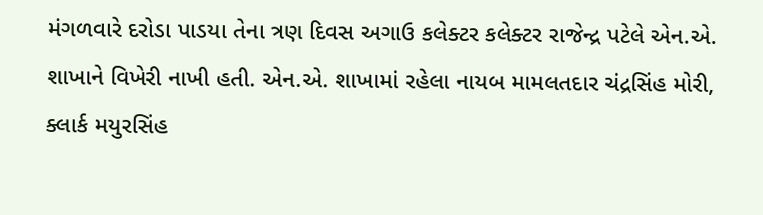મંગળવારે દરોડા પાડયા તેના ત્રણ દિવસ અગાઉ કલેક્ટર કલેક્ટર રાજેન્દ્ર પટેલે એન.એ. શાખાને વિખેરી નાખી હતી. એન.એ. શાખામાં રહેલા નાયબ મામલતદાર ચંદ્રસિંહ મોરી, ક્લાર્ક મયુરસિંહ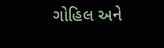ગોહિલ અને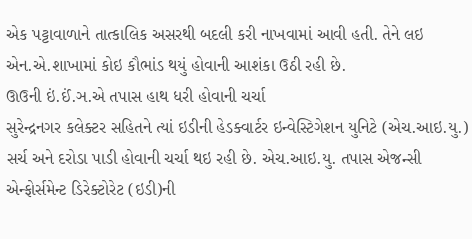એક પટ્ટાવાળાને તાત્કાલિક અસરથી બદલી કરી નાખવામાં આવી હતી. તેને લઇ એન.એ.શાખામાં કોઇ કૌભાંડ થયું હોવાની આશંકા ઉઠી રહી છે.
ઊઉની ઇં.ઈં.ઞ.એ તપાસ હાથ ધરી હોવાની ચર્ચા
સુરેન્દ્રનગર કલેક્ટર સહિતને ત્યાં ઇડીની હેડક્વાર્ટર ઇન્વેસ્ટિગેશન યુનિટે (એચ.આઇ.યુ.) સર્ચ અને દરોડા પાડી હોવાની ચર્ચા થઇ રહી છે. એચ.આઇ.યુ. તપાસ એજન્સી એન્ફોર્સમેન્ટ ડિરેક્ટોરેટ (ઇડી)ની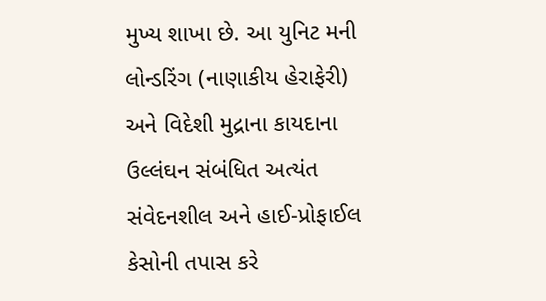મુખ્ય શાખા છે. આ યુનિટ મની લોન્ડરિંગ (નાણાકીય હેરાફેરી) અને વિદેશી મુદ્રાના કાયદાના ઉલ્લંઘન સંબંધિત અત્યંત સંવેદનશીલ અને હાઈ-પ્રોફાઈલ કેસોની તપાસ કરે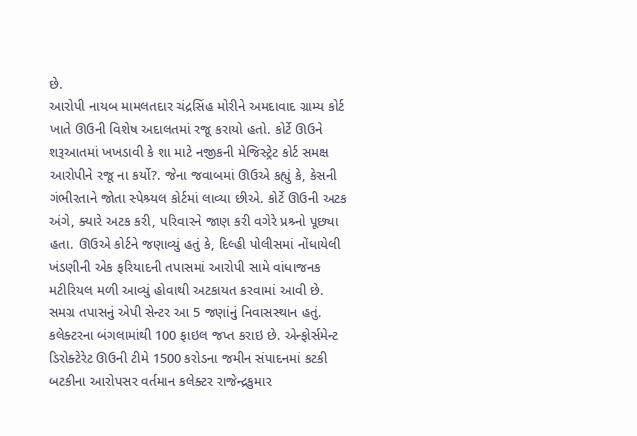છે.
આરોપી નાયબ મામલતદાર ચંદ્રસિંહ મોરીને અમદાવાદ ગ્રામ્ય કોર્ટ ખાતે ઊઉની વિશેષ અદાલતમાં રજૂ કરાયો હતો. કોર્ટે ઊઉને શરૂઆતમાં ખખડાવી કે શા માટે નજીકની મેજિસ્ટ્રેટ કોર્ટ સમક્ષ આરોપીને રજૂ ના કર્યો?. જેના જવાબમાં ઊઉએ કહ્યું કે, કેસની ગંભીરતાને જોતા સ્પેશ્ર્યલ કોર્ટમાં લાવ્યા છીએ. કોર્ટે ઊઉની અટક અંગે, ક્યારે અટક કરી, પરિવારને જાણ કરી વગેરે પ્રશ્ર્નો પૂછ્યા હતા. ઊઉએ કોર્ટને જણાવ્યું હતું કે, દિલ્હી પોલીસમાં નોંધાયેલી ખંડણીની એક ફરિયાદની તપાસમાં આરોપી સામે વાંધાજનક મટીરિયલ મળી આવ્યું હોવાથી અટકાયત કરવામાં આવી છે.
સમગ્ર તપાસનું એપી સેન્ટર આ 5 જણાંનું નિવાસસ્થાન હતું. કલેક્ટરના બંગલામાંથી 100 ફાઇલ જપ્ત કરાઇ છે. એન્ફોર્સમેન્ટ ડિરોક્ટેરેટ ઊઉની ટીમે 1500 કરોડના જમીન સંપાદનમાં કટકી બટકીના આરોપસર વર્તમાન કલેક્ટર રાજેન્દ્રકુમાર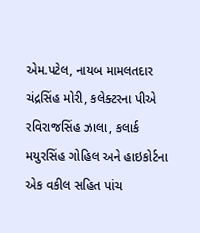એમ.પટેલ, નાયબ મામલતદાર ચંદ્રસિંહ મોરી, કલેક્ટરના પીએ રવિરાજસિંહ ઝાલા, કલાર્ક મયુરસિંહ ગોહિલ અને હાઇકોર્ટના એક વકીલ સહિત પાંચ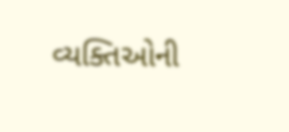વ્યક્તિઓની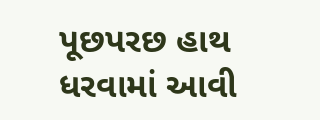પૂછપરછ હાથ ધરવામાં આવી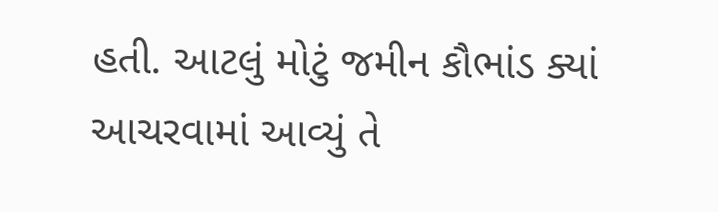હતી. આટલું મોટું જમીન કૌભાંડ ક્યાં આચરવામાં આવ્યું તે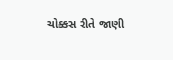ચોક્કસ રીતે જાણી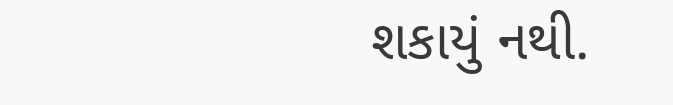શકાયું નથી.